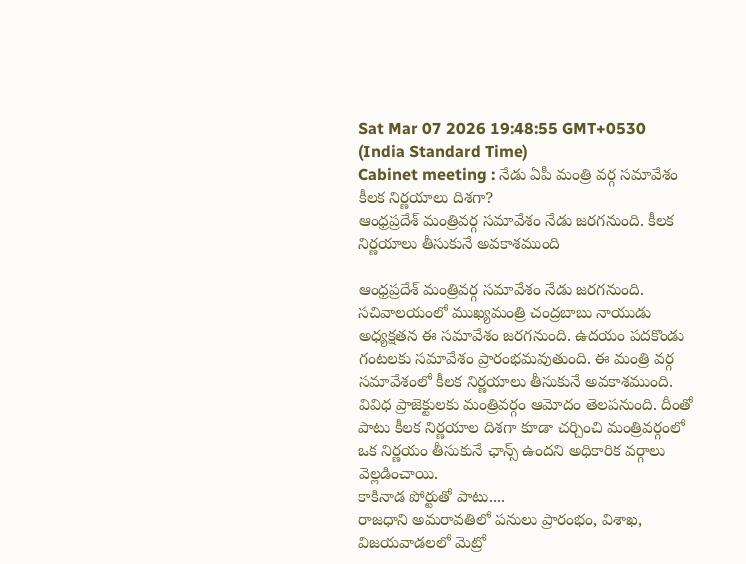Sat Mar 07 2026 19:48:55 GMT+0530 (India Standard Time)
Cabinet meeting : నేడు ఏపీ మంత్రి వర్గ సమావేశం కీలక నిర్ణయాలు దిశగా?
ఆంధ్రప్రదేశ్ మంత్రివర్గ సమావేశం నేడు జరగనుంది. కీలక నిర్ణయాలు తీసుకునే అవకాశముంది

ఆంధ్రప్రదేశ్ మంత్రివర్గ సమావేశం నేడు జరగనుంది. సచివాలయంలో ముఖ్యమంత్రి చంద్రబాబు నాయుడు అధ్యక్షతన ఈ సమావేశం జరగనుంది. ఉదయం పదకొండు గంటలకు సమావేశం ప్రారంభమవుతుంది. ఈ మంత్రి వర్గ సమావేశంలో కీలక నిర్ణయాలు తీసుకునే అవకాశముంది. వివిధ ప్రాజెక్టులకు మంత్రివర్గం ఆమోదం తెలపనుంది. దీంతో పాటు కీలక నిర్ణయాల దిశగా కూడా చర్చించి మంత్రివర్గంలో ఒక నిర్ణయం తీసుకునే ఛాన్స్ ఉందని అధికారిక వర్గాలు వెల్లడించాయి.
కాకినాడ పోర్టుతో పాటు....
రాజధాని అమరావతిలో పనులు ప్రారంభం, విశాఖ, విజయవాడలలో మెట్రో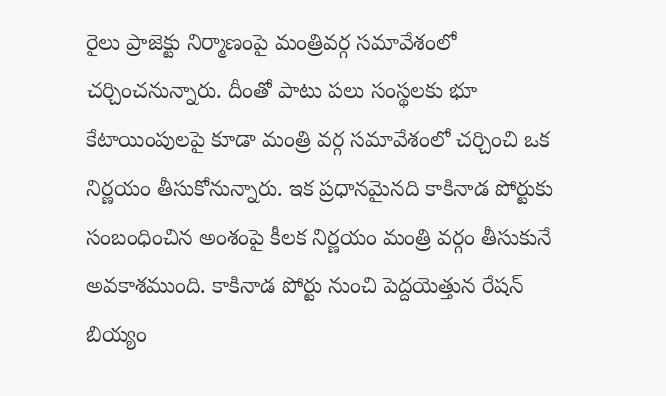రైలు ప్రాజెక్టు నిర్మాణంపై మంత్రివర్గ సమావేశంలో చర్చించనున్నారు. దీంతో పాటు పలు సంస్థలకు భూ కేటాయింపులపై కూడా మంత్రి వర్గ సమావేశంలో చర్చించి ఒక నిర్ణయం తీసుకోనున్నారు. ఇక ప్రధానమైనది కాకినాడ పోర్టుకు సంబంధించిన అంశంపై కీలక నిర్ణయం మంత్రి వర్గం తీసుకునే అవకాశముంది. కాకినాడ పోర్టు నుంచి పెద్దయెత్తున రేషన్ బియ్యం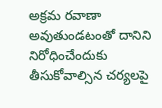అక్రమ రవాణా అవుతుండటంతో దానిని నిరోధించేందుకు తీసుకోవాల్సిన చర్యలపై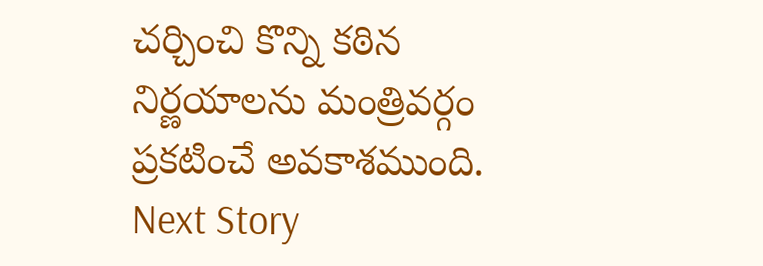చర్చించి కొన్ని కఠిన నిర్ణయాలను మంత్రివర్గం ప్రకటించే అవకాశముంది.
Next Story